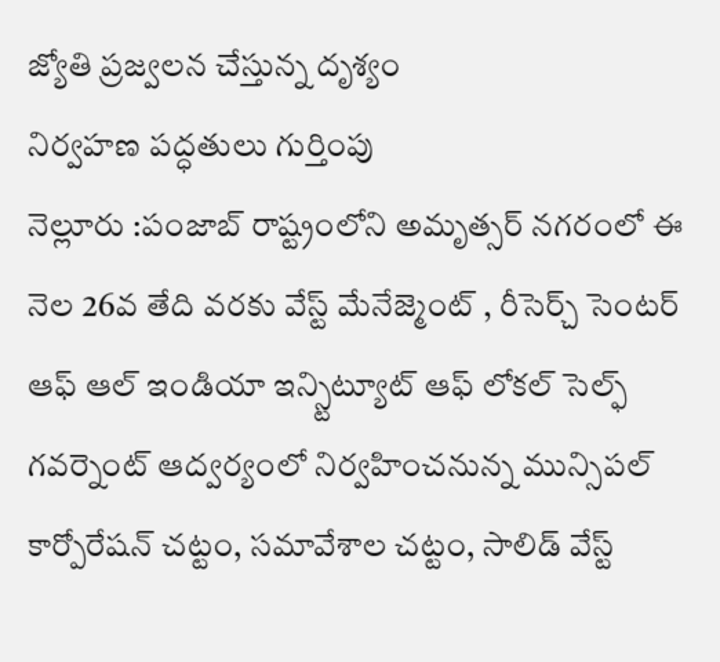జ్యోతి ప్రజ్వలన చేస్తున్న దృశ్యం
నిర్వహణ పద్ధతులు గుర్తింపు
నెల్లూరు :పంజాబ్ రాష్ట్రంలోని అమృత్సర్ నగరంలో ఈ నెల 26వ తేది వరకు వేస్ట్ మేనేజ్మెంట్ , రీసెర్చ్ సెంటర్ ఆఫ్ ఆల్ ఇండియా ఇన్స్టిట్యూట్ ఆఫ్ లోకల్ సెల్ఫ్ గవర్నెంట్ ఆద్వర్యంలో నిర్వహించనున్న మున్సిపల్ కార్పోరేషన్ చట్టం, సమావేశాల చట్టం, సాలిడ్ వేస్ట్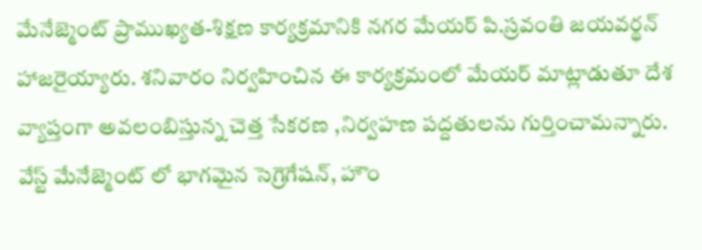మేనేజ్మెంట్ ప్రాముఖ్యత-శిక్షణ కార్యక్రమానికి నగర మేయర్ పి.స్రవంతి జయవర్థన్ హాజరైయ్యారు. శనివారం నిర్వహించిన ఈ కార్యక్రమంలో మేయర్ మాట్లాడుతూ దేశ వ్యాప్తంగా అవలంబిస్తున్న చెత్త సేకరణ ,నిర్వహణ పద్దతులను గుర్తించామన్నారు. వేస్ట్ మేనేజ్మెంట్ లో భాగమైన సెగ్రెగేషన్, హౌం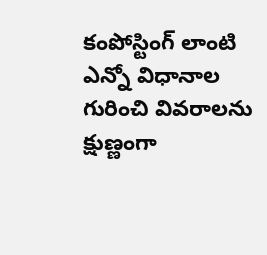కంపోస్టింగ్ లాంటి ఎన్నో విధానాల గురించి వివరాలను క్షుణ్ణంగా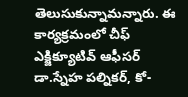తెలుసుకున్నామన్నారు. ఈ కార్యక్రమంలో చీఫ్ ఎక్జిక్యూటివ్ ఆఫీసర్ డా.స్నేహ పల్నికర్, కో-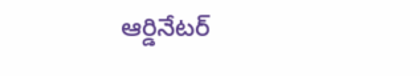ఆర్డినేటర్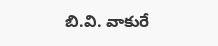బి.వి. వాకురే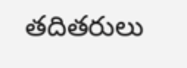తదితరులు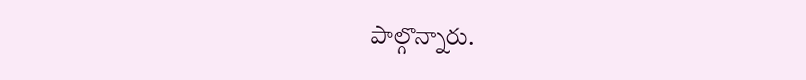పాల్గొన్నారు.